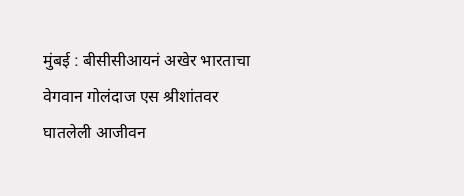मुंबई : बीसीसीआयनं अखेर भारताचा वेगवान गोलंदाज एस श्रीशांतवर घातलेली आजीवन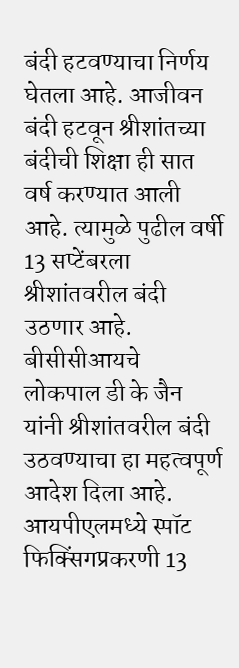बंदी हटवण्याचा निर्णय घेतला आहे. आजीवन बंदी हटवून श्रीशांतच्या बंदीची शिक्षा ही सात वर्ष करण्यात आली आहे. त्यामुळे पुढील वर्षी 13 सप्टेंबरला श्रीशांतवरील बंदी उठणार आहे. बीसीसीआयचे  लोकपाल डी के जैन यांनी श्रीशांतवरील बंदी उठवण्याचा हा महत्वपूर्ण आदेश दिला आहे. आयपीएलमध्ये स्पॉट फिक्सिंगप्रकरणी 13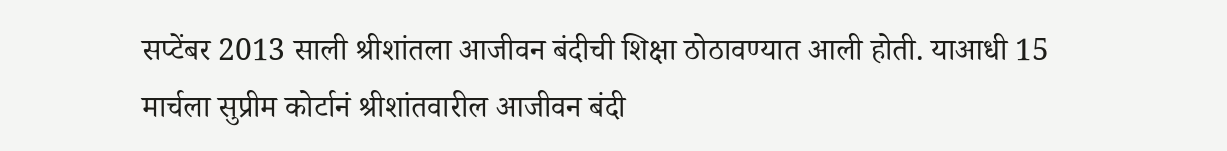सप्टेंबर 2013 साली श्रीशांतला आजीवन बंदीची शिक्षा ठोठावण्यात आली होती. याआधी 15 मार्चला सुप्रीम कोर्टानं श्रीशांतवारील आजीवन बंदी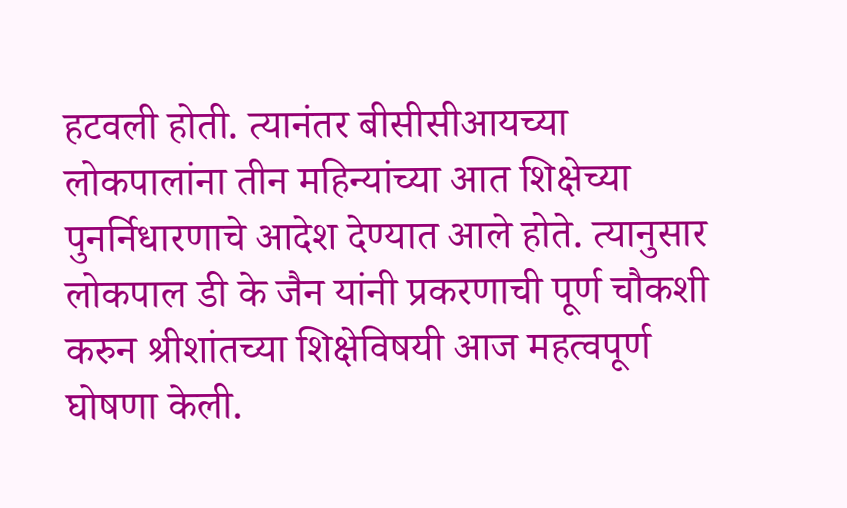हटवली होती. त्यानंतर बीसीसीआयच्या लोकपालांना तीन महिन्यांच्या आत शिक्षेच्या पुनर्निधारणाचे आदेश देण्यात आले होते. त्यानुसार लोकपाल डी के जैन यांनी प्रकरणाची पूर्ण चौकशी करुन श्रीशांतच्या शिक्षेविषयी आज महत्वपूर्ण घोषणा केली.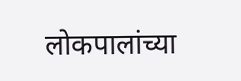लोकपालांच्या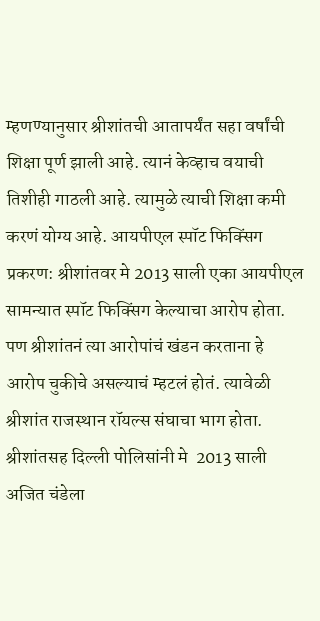म्हणण्यानुसार श्रीशांतची आतापर्यंत सहा वर्षांची शिक्षा पूर्ण झाली आहे. त्यानं केव्हाच वयाची तिशीही गाठली आहे. त्यामुळे त्याची शिक्षा कमी करणं योग्य आहे. आयपीएल स्पॉट फिक्सिंग प्रकरण: श्रीशांतवर मे 2013 साली एका आयपीएल सामन्यात स्पॉट फिक्सिंग केल्याचा आरोप होता. पण श्रीशांतनं त्या आरोपांचं खंडन करताना हे आरोप चुकीचे असल्याचं म्हटलं होतं. त्यावेळी श्रीशांत राजस्थान रॉयल्स संघाचा भाग होता. श्रीशांतसह दिल्ली पोलिसांनी मे  2013 साली अजित चंडेला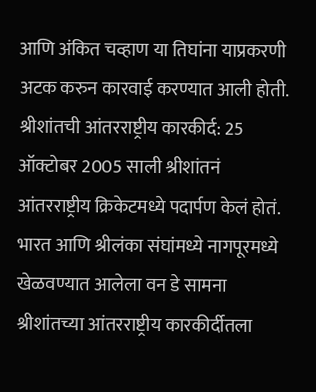आणि अंकित चव्हाण या तिघांना याप्रकरणी अटक करुन कारवाई करण्यात आली होती. श्रीशांतची आंतरराष्ट्रीय कारकीर्द: 25 ऑक्टोबर 2005 साली श्रीशांतनं आंतरराष्ट्रीय क्रिकेटमध्ये पदार्पण केलं होतं. भारत आणि श्रीलंका संघांमध्ये नागपूरमध्ये खेळवण्यात आलेला वन डे सामना श्रीशांतच्या आंतरराष्ट्रीय कारकीर्दीतला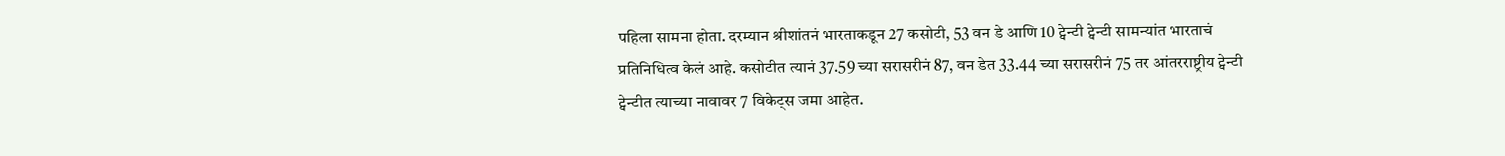पहिला सामना होता. दरम्यान श्रीशांतनं भारताकडून 27 कसोटी, 53 वन डे आणि 10 ट्वेन्टी ट्वेन्टी सामन्यांत भारताचं प्रतिनिधित्व केलं आहे. कसोटीत त्यानं 37.59 च्या सरासरीनं 87, वन डेत 33.44 च्या सरासरीनं 75 तर आंतरराष्ट्रीय ट्वेन्टी ट्वेन्टीत त्याच्या नावावर 7 विकेट्स जमा आहेत.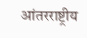आंतरराष्ट्रीय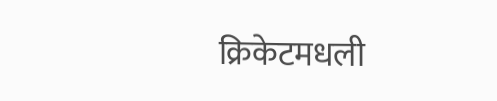क्रिकेटमधली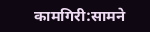कामगिरी:सामने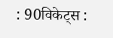: 90विकेट्स :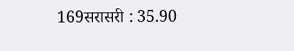169सरासरी : 35.90